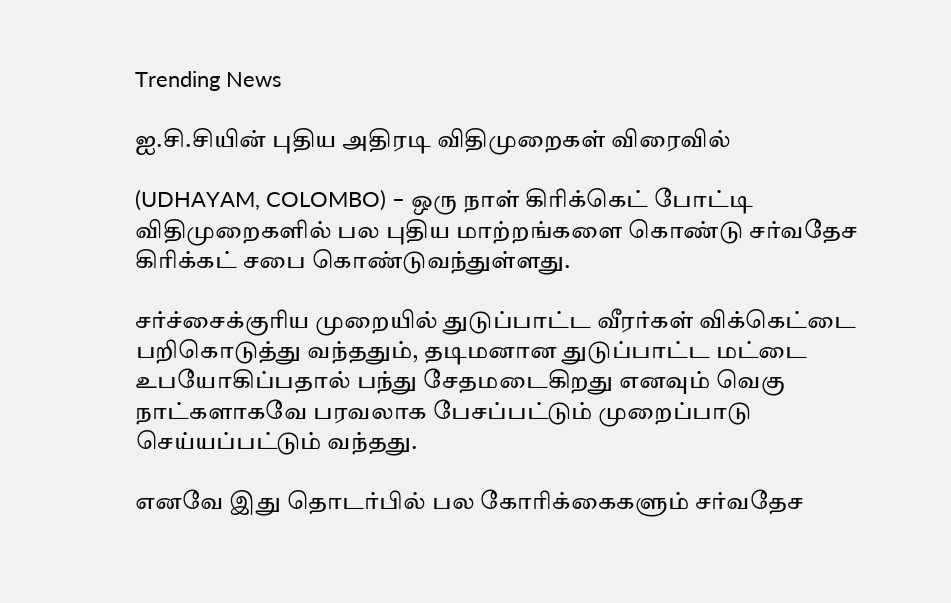Trending News

ஐ.சி.சியின் புதிய அதிரடி விதிமுறைகள் விரைவில்

(UDHAYAM, COLOMBO) – ஒரு நாள் கிரிக்கெட் போட்டி விதிமுறைகளில் பல புதிய மாற்றங்களை கொண்டு சர்வதேச கிரிக்கட் சபை கொண்டுவந்துள்ளது.

சர்ச்சைக்குரிய முறையில் துடுப்பாட்ட வீரர்கள் விக்கெட்டை பறிகொடுத்து வந்ததும், தடிமனான துடுப்பாட்ட மட்டை உபயோகிப்பதால் பந்து சேதமடைகிறது எனவும் வெகு நாட்களாகவே பரவலாக பேசப்பட்டும் முறைப்பாடு செய்யப்பட்டும் வந்தது.

எனவே இது தொடர்பில் பல கோரிக்கைகளும் சர்வதேச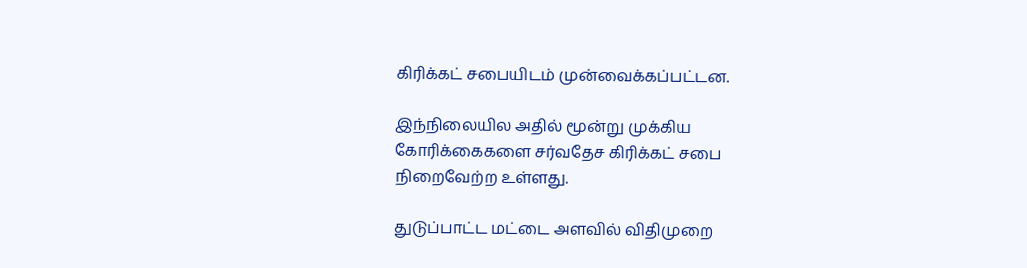கிரிக்கட் சபையிடம் முன்வைக்கப்பட்டன.

இந்நிலையில அதில் மூன்று முக்கிய கோரிக்கைகளை சர்வதேச கிரிக்கட் சபை நிறைவேற்ற உள்ளது.

துடுப்பாட்ட மட்டை அளவில் விதிமுறை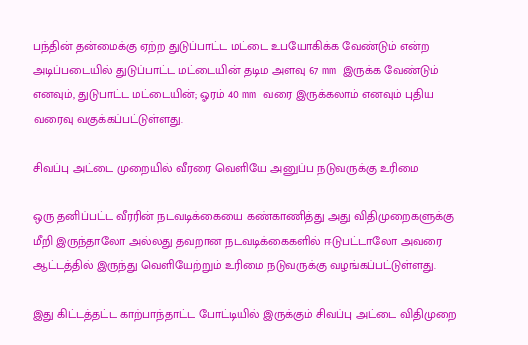பந்தின் தன்மைக்கு ஏற்ற துடுப்பாட்ட மட்டை உபயோகிக்க வேண்டும் என்ற அடிப்படையில் துடுப்பாட்ட மட்டையின் தடிம அளவு 67 mm இருக்க வேண்டும் எனவும், துடுபாட்ட மட்டையின்; ஓரம் 40 mm வரை இருக்கலாம் எனவும் புதிய வரைவு வகுக்கப்பட்டுள்ளது.

சிவப்பு அட்டை முறையில் வீரரை வெளியே அனுப்ப நடுவருக்கு உரிமை

ஒரு தனிப்பட்ட வீரரின் நடவடிக்கையை கண்காணித்து அது விதிமுறைகளுக்கு மீறி இருந்தாலோ அல்லது தவறான நடவடிக்கைகளில் ஈடுபட்டாலோ அவரை ஆட்டத்தில் இருந்து வெளியேற்றும் உரிமை நடுவருக்கு வழங்கப்பட்டுள்ளது.

இது கிட்டத்தட்ட காற்பாந்தாட்ட போட்டியில் இருக்கும் சிவப்பு அட்டை விதிமுறை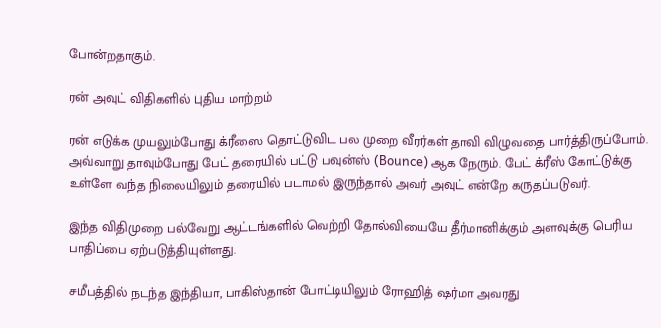போன்றதாகும்.

ரன் அவுட் விதிகளில் புதிய மாற்றம்

ரன் எடுக்க முயலும்போது க்ரீஸை தொட்டுவிட பல முறை வீரர்கள் தாவி விழுவதை பார்த்திருப்போம். அவ்வாறு தாவும்போது பேட் தரையில் பட்டு பவுன்ஸ் (Bounce) ஆக நேரும். பேட் க்ரீஸ் கோட்டுக்கு உள்ளே வந்த நிலையிலும் தரையில் படாமல் இருந்தால் அவர் அவுட் என்றே கருதப்படுவர்.

இந்த விதிமுறை பல்வேறு ஆட்டங்களில் வெற்றி தோல்வியையே தீர்மானிக்கும் அளவுக்கு பெரிய பாதிப்பை ஏற்படுத்தியுள்ளது.

சமீபத்தில் நடந்த இந்தியா, பாகிஸ்தான் போட்டியிலும் ரோஹித் ஷர்மா அவரது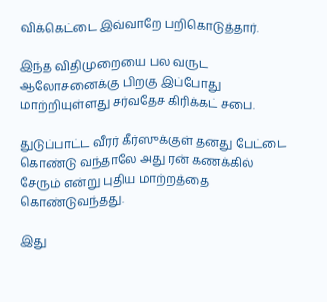விக்கெட்டை இவ்வாறே பறிகொடுத்தார்.

இந்த விதிமுறையை பல வருட ஆலோசனைக்கு பிறகு இப்போது மாற்றியுள்ளது சர்வதேச கிரிக்கட் சபை.

துடுப்பாட்ட வீரர் கீர்ஸுக்குள் தனது பேட்டை கொண்டு வந்தாலே அது ரன் கணக்கில் சேரும் என்று புதிய மாற்றத்தை கொண்டுவந்தது.

இது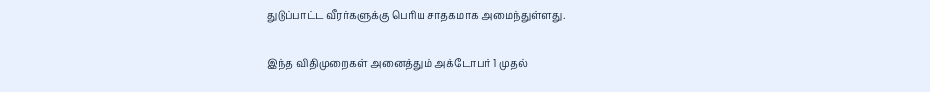துடுப்பாட்ட வீரர்களுக்கு பெரிய சாதகமாக அமைந்துள்ளது.

இந்த விதிமுறைகள் அனைத்தும் அக்டோபர் 1 முதல்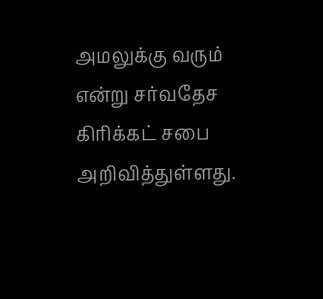அமலுக்கு வரும் என்று சர்வதேச கிரிக்கட் சபை அறிவித்துள்ளது.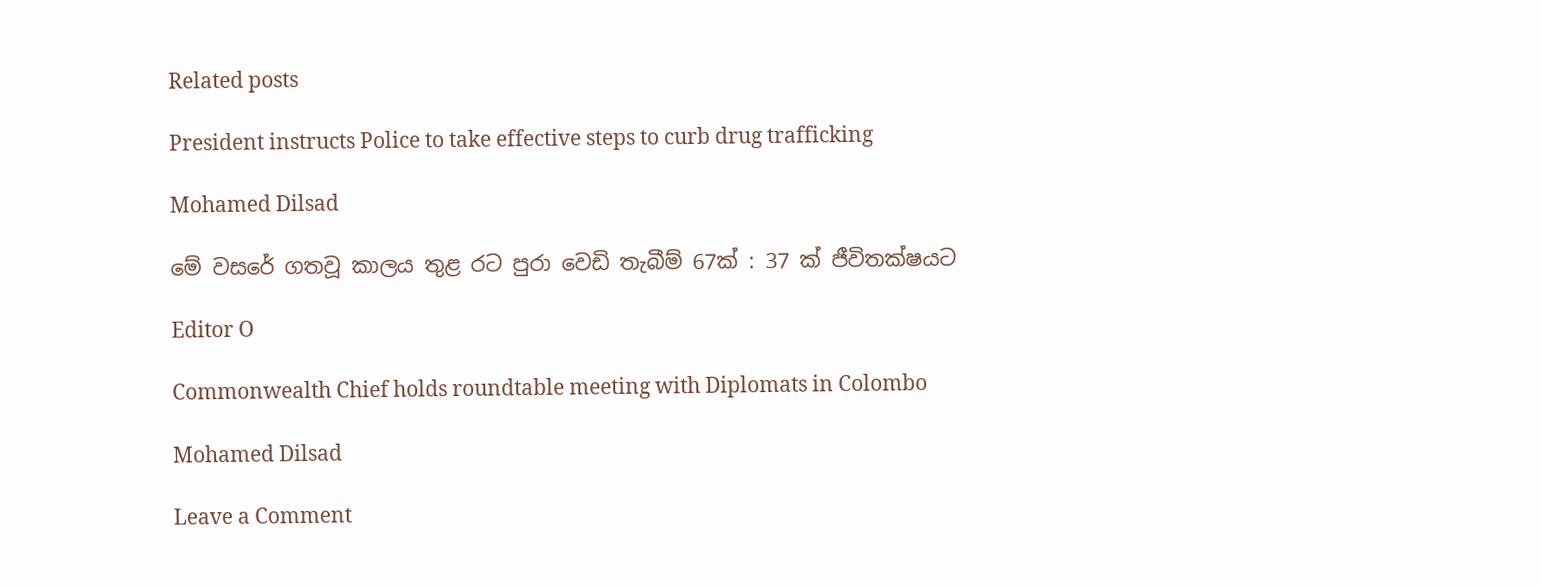Related posts

President instructs Police to take effective steps to curb drug trafficking

Mohamed Dilsad

මේ වසරේ ගතවූ කාලය තුළ රට පුරා වෙඩි තැබීම් 67ක් : 37 ක් ජීවිතක්ෂයට

Editor O

Commonwealth Chief holds roundtable meeting with Diplomats in Colombo

Mohamed Dilsad

Leave a Comment